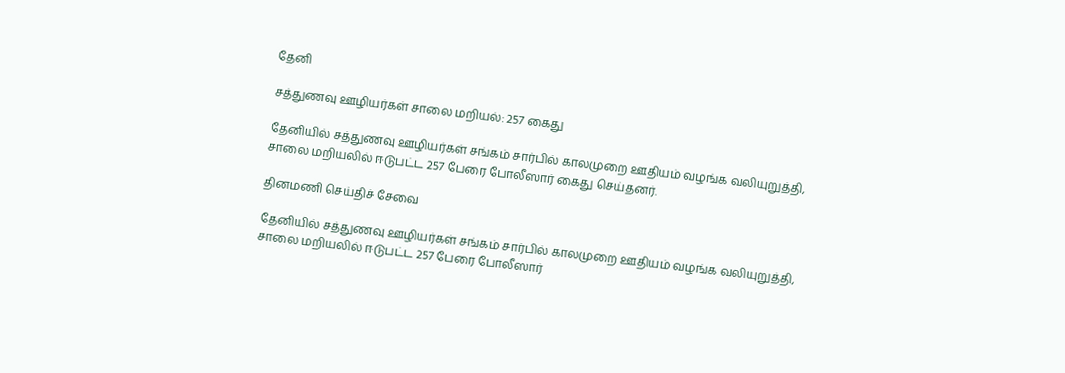தேனி

சத்துணவு ஊழியர்கள் சாலை மறியல்: 257 கைது

தேனியில் சத்துணவு ஊழியர்கள் சங்கம் சார்பில் காலமுறை ஊதியம் வழங்க வலியுறுத்தி, சாலை மறியலில் ஈடுபட்ட 257 பேரை போலீஸார் கைது செய்தனர்.

தினமணி செய்திச் சேவை

தேனியில் சத்துணவு ஊழியர்கள் சங்கம் சார்பில் காலமுறை ஊதியம் வழங்க வலியுறுத்தி, சாலை மறியலில் ஈடுபட்ட 257 பேரை போலீஸார்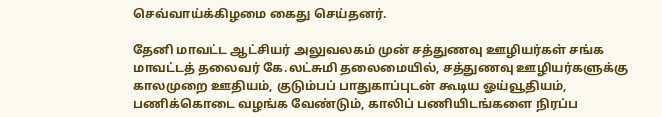செவ்வாய்க்கிழமை கைது செய்தனர்.

தேனி மாவட்ட ஆட்சியர் அலுவலகம் முன் சத்துணவு ஊழியர்கள் சங்க மாவட்டத் தலைவர் கே.லட்சுமி தலைமையில், சத்துணவு ஊழியர்களுக்கு காலமுறை ஊதியம், குடும்பப் பாதுகாப்புடன் கூடிய ஓய்வூதியம், பணிக்கொடை வழங்க வேண்டும், காலிப் பணியிடங்களை நிரப்ப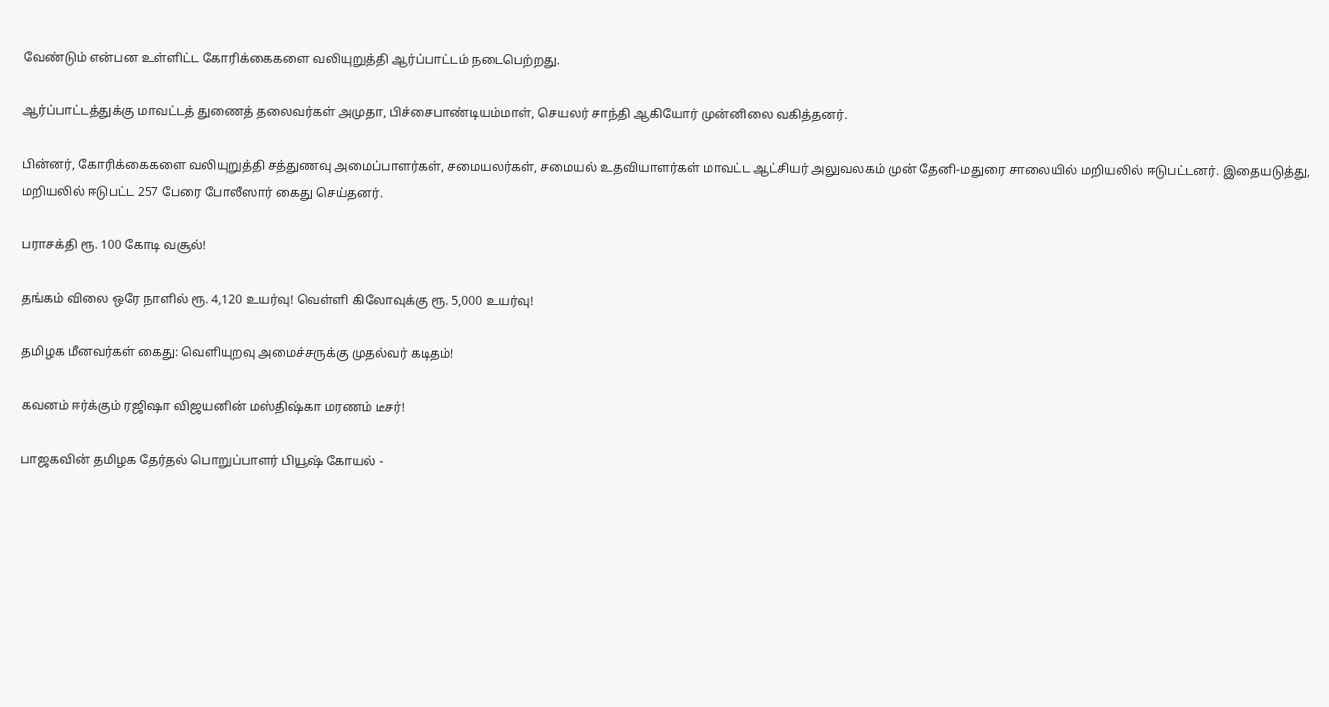வேண்டும் என்பன உள்ளிட்ட கோரிக்கைகளை வலியுறுத்தி ஆர்ப்பாட்டம் நடைபெற்றது.

ஆர்ப்பாட்டத்துக்கு மாவட்டத் துணைத் தலைவர்கள் அமுதா, பிச்சைபாண்டியம்மாள், செயலர் சாந்தி ஆகியோர் முன்னிலை வகித்தனர்.

பின்னர், கோரிக்கைகளை வலியுறுத்தி சத்துணவு அமைப்பாளர்கள், சமையலர்கள், சமையல் உதவியாளர்கள் மாவட்ட ஆட்சியர் அலுவலகம் முன் தேனி-மதுரை சாலையில் மறியலில் ஈடுபட்டனர். இதையடுத்து, மறியலில் ஈடுபட்ட 257 பேரை போலீஸார் கைது செய்தனர்.

பராசக்தி ரூ. 100 கோடி வசூல்!

தங்கம் விலை ஒரே நாளில் ரூ. 4,120 உயர்வு! வெள்ளி கிலோவுக்கு ரூ. 5,000 உயர்வு!

தமிழக மீனவர்கள் கைது: வெளியுறவு அமைச்சருக்கு முதல்வர் கடிதம்!

கவனம் ஈர்க்கும் ரஜிஷா விஜயனின் மஸ்திஷ்கா மரணம் டீசர்!

பாஜகவின் தமிழக தேர்தல் பொறுப்பாளர் பியூஷ் கோயல் -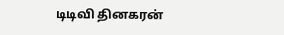டிடிவி தினகரன்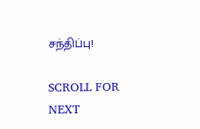சந்திப்பு!

SCROLL FOR NEXT